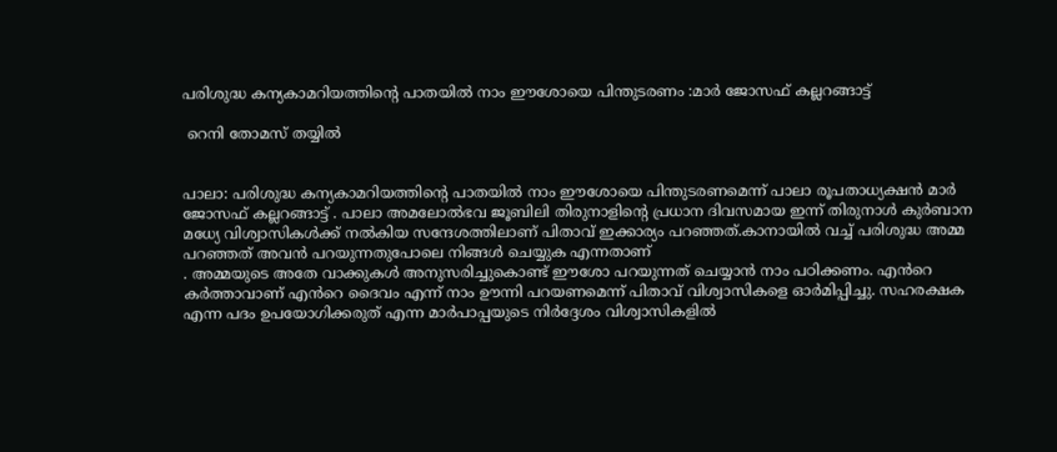പരിശുദ്ധ കന്യകാമറിയത്തിന്റെ പാതയിൽ നാം ഈശോയെ പിന്തുടരണം :മാർ ജോസഫ് കല്ലറങ്ങാട്ട്

 റെനി തോമസ് തയ്യിൽ


പാലാ: പരിശുദ്ധ കന്യകാമറിയത്തിന്റെ പാതയിൽ നാം ഈശോയെ പിന്തുടരണമെന്ന് പാലാ രൂപതാധ്യക്ഷൻ മാർ ജോസഫ് കല്ലറങ്ങാട്ട് . പാലാ അമലോൽഭവ ജൂബിലി തിരുനാളിന്റെ പ്രധാന ദിവസമായ ഇന്ന് തിരുനാൾ കുർബാന മധ്യേ വിശ്വാസികൾക്ക് നൽകിയ സന്ദേശത്തിലാണ് പിതാവ് ഇക്കാര്യം പറഞ്ഞത്.കാനായിൽ വച്ച് പരിശുദ്ധ അമ്മ പറഞ്ഞത് അവൻ പറയുന്നതുപോലെ നിങ്ങൾ ചെയ്യുക എന്നതാണ്
. അമ്മയുടെ അതേ വാക്കുകൾ അനുസരിച്ചുകൊണ്ട് ഈശോ പറയുന്നത് ചെയ്യാൻ നാം പഠിക്കണം. എൻറെ കർത്താവാണ് എൻറെ ദൈവം എന്ന് നാം ഊന്നി പറയണമെന്ന് പിതാവ് വിശ്വാസികളെ ഓർമിപ്പിച്ചു. സഹരക്ഷക എന്ന പദം ഉപയോഗിക്കരുത് എന്ന മാർപാപ്പയുടെ നിർദ്ദേശം വിശ്വാസികളിൽ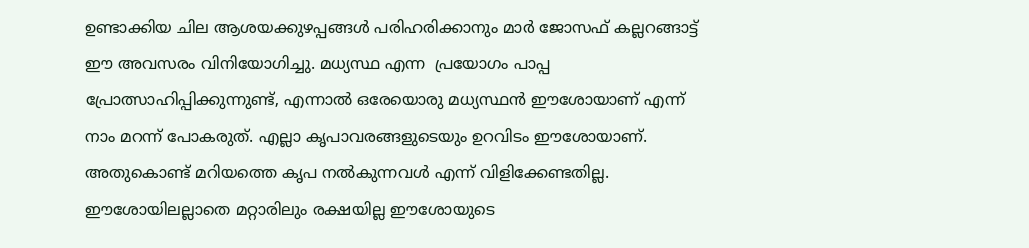ഉണ്ടാക്കിയ ചില ആശയക്കുഴപ്പങ്ങൾ പരിഹരിക്കാനും മാർ ജോസഫ് കല്ലറങ്ങാട്ട് ഈ അവസരം വിനിയോഗിച്ചു. മധ്യസ്ഥ എന്ന  പ്രയോഗം പാപ്പ പ്രോത്സാഹിപ്പിക്കുന്നുണ്ട്, എന്നാൽ ഒരേയൊരു മധ്യസ്ഥൻ ഈശോയാണ് എന്ന് നാം മറന്ന് പോകരുത്. എല്ലാ കൃപാവരങ്ങളുടെയും ഉറവിടം ഈശോയാണ്. അതുകൊണ്ട് മറിയത്തെ കൃപ നൽകുന്നവൾ എന്ന് വിളിക്കേണ്ടതില്ല. ഈശോയിലല്ലാതെ മറ്റാരിലും രക്ഷയില്ല ഈശോയുടെ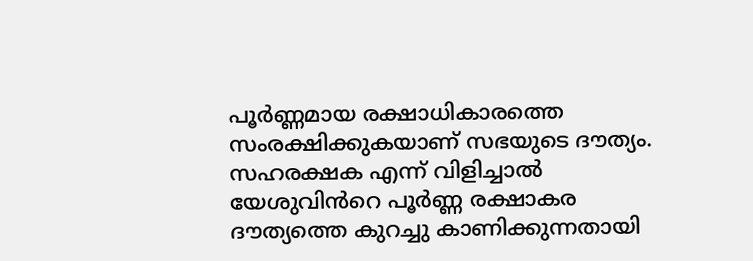പൂർണ്ണമായ രക്ഷാധികാരത്തെ സംരക്ഷിക്കുകയാണ് സഭയുടെ ദൗത്യം. സഹരക്ഷക എന്ന് വിളിച്ചാൽ യേശുവിൻറെ പൂർണ്ണ രക്ഷാകര ദൗത്യത്തെ കുറച്ചു കാണിക്കുന്നതായി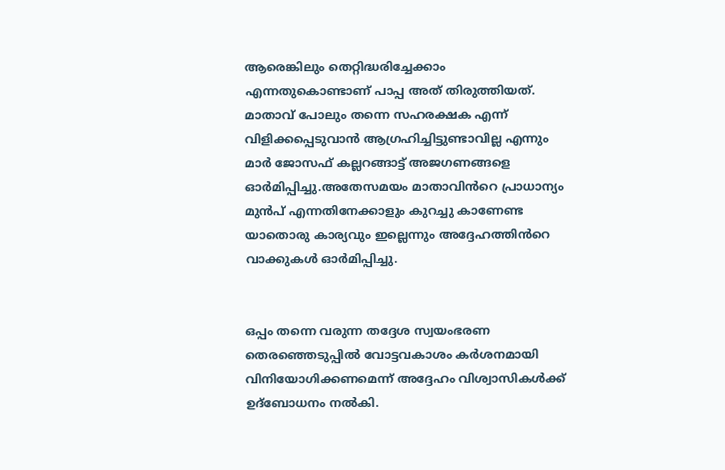ആരെങ്കിലും തെറ്റിദ്ധരിച്ചേക്കാം എന്നതുകൊണ്ടാണ് പാപ്പ അത് തിരുത്തിയത്. മാതാവ് പോലും തന്നെ സഹരക്ഷക എന്ന് വിളിക്കപ്പെടുവാൻ ആഗ്രഹിച്ചിട്ടുണ്ടാവില്ല എന്നും മാർ ജോസഫ് കല്ലറങ്ങാട്ട് അജഗണങ്ങളെ ഓർമിപ്പിച്ചു.അതേസമയം മാതാവിൻറെ പ്രാധാന്യം മുൻപ് എന്നതിനേക്കാളും കുറച്ചു കാണേണ്ട യാതൊരു കാര്യവും ഇല്ലെന്നും അദ്ദേഹത്തിൻറെ വാക്കുകൾ ഓർമിപ്പിച്ചു.


ഒപ്പം തന്നെ വരുന്ന തദ്ദേശ സ്വയംഭരണ തെരഞ്ഞെടുപ്പിൽ വോട്ടവകാശം കർശനമായി വിനിയോഗിക്കണമെന്ന് അദ്ദേഹം വിശ്വാസികൾക്ക് ഉദ്ബോധനം നൽകി.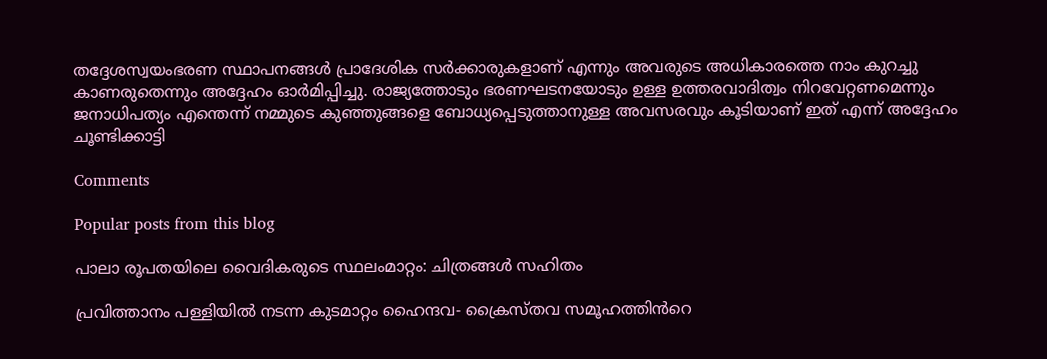തദ്ദേശസ്വയംഭരണ സ്ഥാപനങ്ങൾ പ്രാദേശിക സർക്കാരുകളാണ് എന്നും അവരുടെ അധികാരത്തെ നാം കുറച്ചു കാണരുതെന്നും അദ്ദേഹം ഓർമിപ്പിച്ചു. രാജ്യത്തോടും ഭരണഘടനയോടും ഉള്ള ഉത്തരവാദിത്വം നിറവേറ്റണമെന്നും ജനാധിപത്യം എന്തെന്ന് നമ്മുടെ കുഞ്ഞുങ്ങളെ ബോധ്യപ്പെടുത്താനുള്ള അവസരവും കൂടിയാണ് ഇത് എന്ന് അദ്ദേഹം ചൂണ്ടിക്കാട്ടി

Comments

Popular posts from this blog

പാലാ രൂപതയിലെ വൈദികരുടെ സ്ഥലംമാറ്റം: ചിത്രങ്ങൾ സഹിതം

പ്രവിത്താനം പള്ളിയിൽ നടന്ന കുടമാറ്റം ഹൈന്ദവ- ക്രൈസ്തവ സമൂഹത്തിൻറെ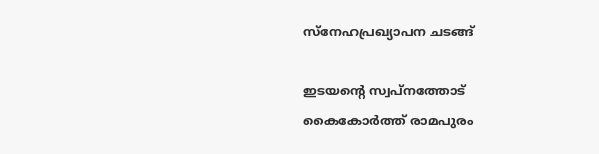സ്നേഹപ്രഖ്യാപന ചടങ്ങ്

ഇടയൻ്റെ സ്വപ്നത്തോട് കൈകോർത്ത് രാമപുരം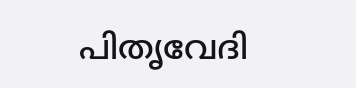പിതൃവേദി